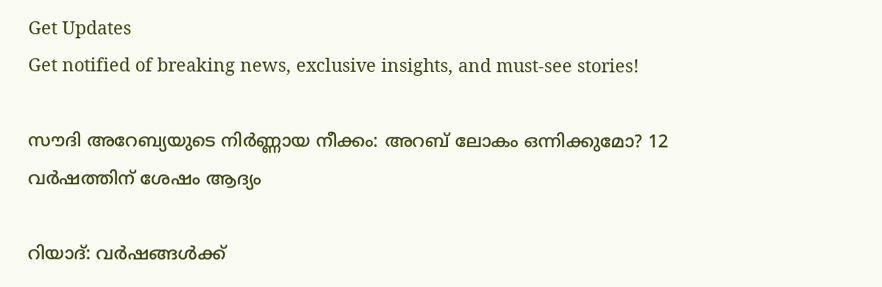Get Updates
Get notified of breaking news, exclusive insights, and must-see stories!

സൗദി അറേബ്യയുടെ നിർണ്ണായ നീക്കം: അറബ് ലോകം ഒന്നിക്കുമോ? 12 വർഷത്തിന് ശേഷം ആദ്യം

റിയാദ്: വർഷങ്ങള്‍ക്ക്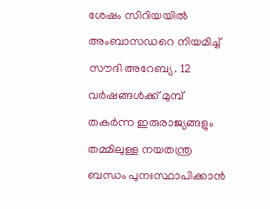ശേഷം സിറിയയില്‍ അംബാസഡറെ നിയമിച്ച് സൗദി അറേബ്യ. 12 വർഷങ്ങള്‍ക്ക് മുമ്പ് തകർന്ന ഇരുരാജ്യങ്ങളും തമ്മിലുള്ള നയതന്ത്ര ബന്ധം പുനഃസ്ഥാപിക്കാന്‍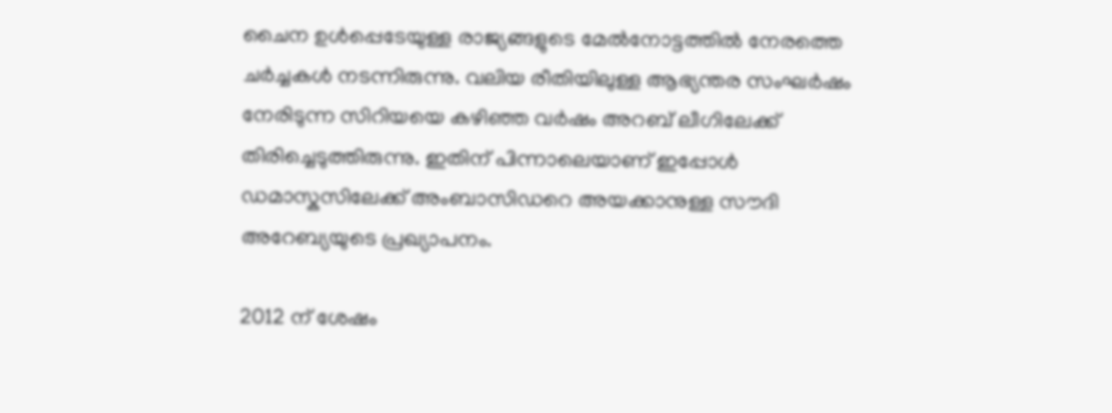ചൈന ഉള്‍പ്പെടേയുള്ള രാജ്യങ്ങളുടെ മേല്‍നോട്ടത്തില്‍ നേരത്തെ ചർച്ചകള്‍ നടന്നിരുന്നു. വലിയ രീതിയിലുള്ള ആഭ്യന്തര സംഘർഷം നേരിടുന്ന സിറിയയെ കഴിഞ്ഞ വർഷം അറബ് ലീഗിലേക്ക് തിരിച്ചെടുത്തിരുന്നു. ഇതിന് പിന്നാലെയാണ് ഇപ്പോള്‍ ഡമാസ്കസിലേക്ക് അംബാസിഡറെ അയക്കാനുള്ള സൗദി അറേബ്യയുടെ പ്രഖ്യാപനം.

2012 ന് ശേഷം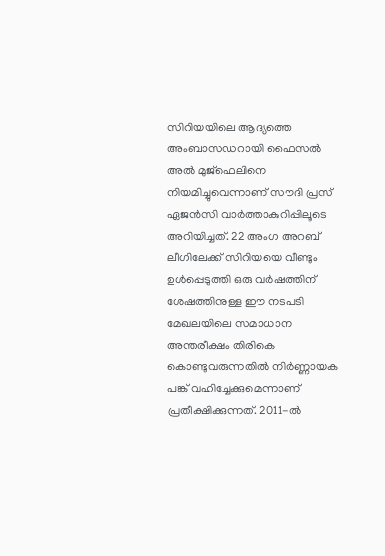സിറിയയിലെ ആദ്യത്തെ അംബാസഡറായി ഫൈസൽ അൽ മുജ്ഫെലിനെ നിയമിച്ചുവെന്നാണ് സൗദി പ്രസ് ഏജൻസി വാർത്താകുറിപ്പിലൂടെ അറിയിച്ചത്. 22 അംഗ അറബ് ലീഗിലേക്ക് സിറിയയെ വീണ്ടും ഉൾപ്പെടുത്തി ഒരു വർഷത്തിന് ശേഷത്തിനുള്ള ഈ നടപടി മേഖലയിലെ സമാധാന അന്തരീക്ഷം തിരികെ കൊണ്ടുവരുന്നതില്‍ നിർണ്ണായക പങ്ക് വഹിച്ചേക്കുമെന്നാണ് പ്രതീക്ഷിക്കുന്നത്. 2011-ൽ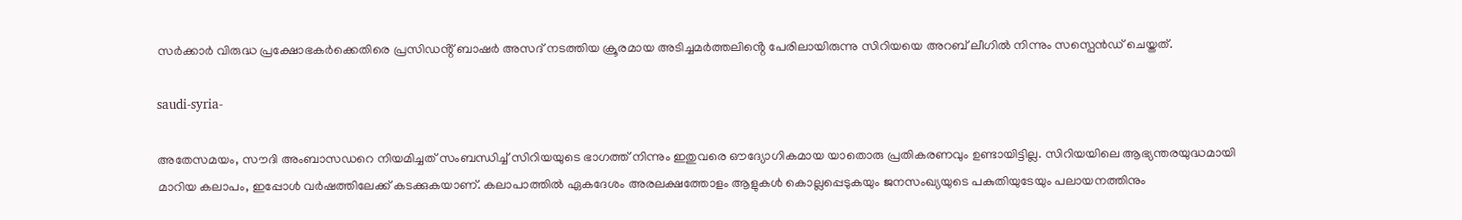സർക്കാർ വിരുദ്ധ പ്രക്ഷോഭകർക്കെതിരെ പ്രസിഡൻ്റ് ബാഷർ അസദ് നടത്തിയ ക്രൂരമായ അടിച്ചമർത്തലിൻ്റെ പേരിലായിരുന്നു സിറിയയെ അറബ് ലീഗില്‍ നിന്നും സസ്പെന്‍ഡ് ചെയ്തത്.

saudi-syria-

അതേസമയം, സൗദി അംബാസഡറെ നിയമിച്ചത് സംബന്ധിച്ച് സിറിയയുടെ ഭാഗത്ത് നിന്നും ഇതുവരെ ഔദ്യോഗികമായ യാതൊരു പ്രതികരണവും ഉണ്ടായിട്ടില്ല. സിറിയയിലെ ആഭ്യന്തരയുദ്ധമായി മാറിയ കലാപം, ഇപ്പോൾ വർഷത്തിലേക്ക് കടക്കുകയാണ്. കലാപാത്തില്‍ ഏകദേശം അരലക്ഷത്തോളം ആളുകള്‍ കൊല്ലപ്പെടുകയും ജനസംഖ്യയുടെ പകുതിയുടേയും പലായനത്തിനും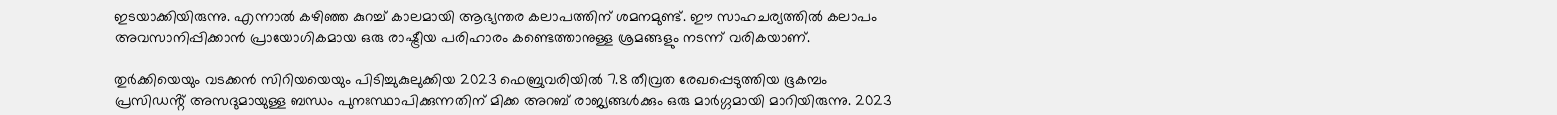ഇടയാക്കിയിരുന്നു. എന്നാല്‍ കഴിഞ്ഞ കുറച്ച് കാലമായി ആഭ്യന്തര കലാപത്തിന് ശമനമുണ്ട്. ഈ സാഹചര്യത്തില്‍ കലാപം അവസാനിപ്പിക്കാൻ പ്രായോഗികമായ ഒരു രാഷ്ട്രീയ പരിഹാരം കണ്ടെത്താനുള്ള ശ്രമങ്ങളും നടന്ന് വരികയാണ്.

തുർക്കിയെയും വടക്കൻ സിറിയയെയും പിടിച്ചുകുലുക്കിയ 2023 ഫെബ്രുവരിയിൽ 7.8 തീവ്രത രേഖപ്പെടുത്തിയ ഭൂകമ്പം പ്രസിഡൻ്റ് അസദുമായുള്ള ബന്ധം പുനഃസ്ഥാപിക്കുന്നതിന് മിക്ക അറബ് രാജ്യങ്ങൾക്കും ഒരു മാർഗ്ഗമായി മാറിയിരുന്നു. 2023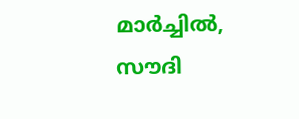മാർച്ചിൽ, സൗദി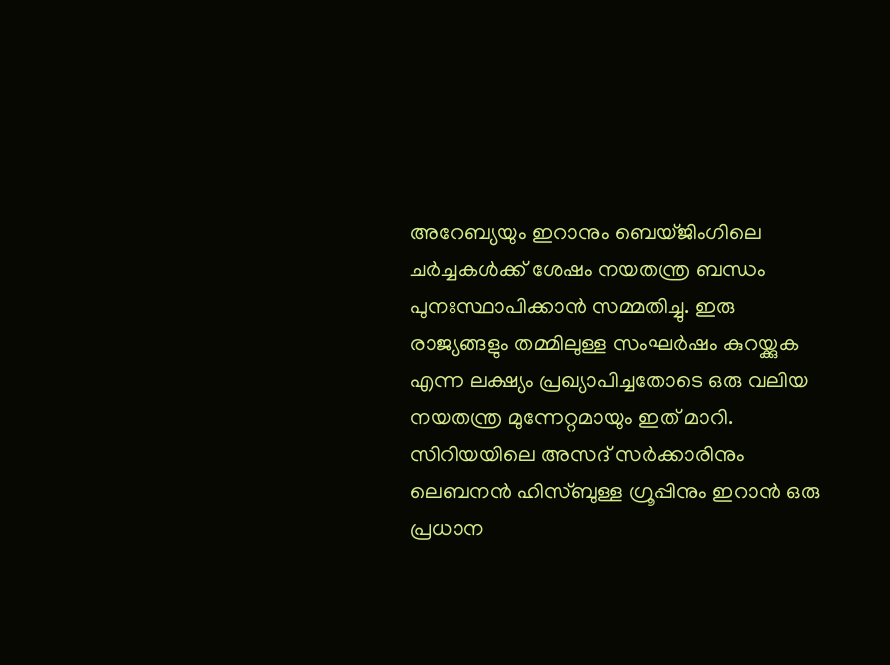അറേബ്യയും ഇറാനും ബെയ്ജിംഗിലെ ചർച്ചകൾക്ക് ശേഷം നയതന്ത്ര ബന്ധം പുനഃസ്ഥാപിക്കാൻ സമ്മതിച്ചു. ഇരു രാജ്യങ്ങളും തമ്മിലുള്ള സംഘർഷം കുറയ്ക്കുക എന്ന ലക്ഷ്യം പ്രഖ്യാപിച്ചതോടെ ഒരു വലിയ നയതന്ത്ര മുന്നേറ്റമായും ഇത് മാറി. സിറിയയിലെ അസദ് സർക്കാരിനും ലെബനൻ ഹിസ്ബുള്ള ഗ്രൂപ്പിനും ഇറാൻ ഒരു പ്രധാന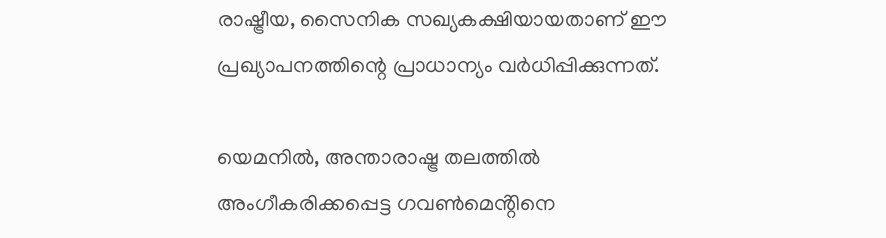രാഷ്ട്രീയ, സൈനിക സഖ്യകക്ഷിയായതാണ് ഈ പ്രഖ്യാപനത്തിന്റെ പ്രാധാന്യം വർധിപ്പിക്കുന്നത്.

യെമനിൽ, അന്താരാഷ്ട്ര തലത്തിൽ അംഗീകരിക്കപ്പെട്ട ഗവൺമെൻ്റിനെ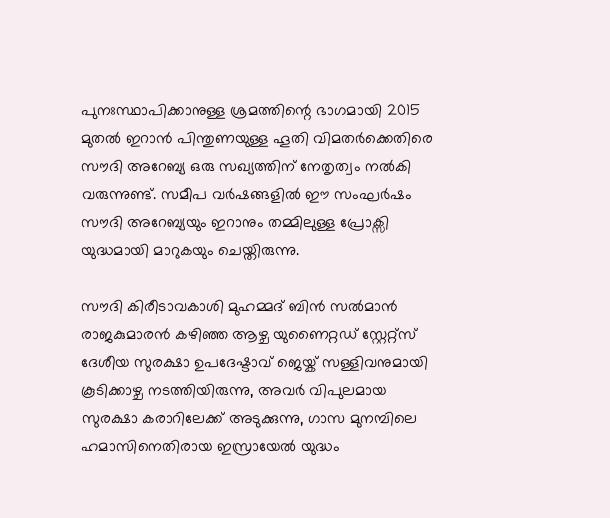പുനഃസ്ഥാപിക്കാനുള്ള ശ്രമത്തിന്റെ ഭാഗമായി 2015 മുതൽ ഇറാൻ പിന്തുണയുള്ള ഹൂതി വിമതർക്കെതിരെ സൗദി അറേബ്യ ഒരു സഖ്യത്തിന് നേതൃത്വം നൽകി വരുന്നുണ്ട്. സമീപ വർഷങ്ങളിൽ ഈ സംഘർഷം സൗദി അറേബ്യയും ഇറാനും തമ്മിലുള്ള പ്രോക്സി യുദ്ധമായി മാറുകയും ചെയ്തിരുന്നു.

സൗദി കിരീടാവകാശി മുഹമ്മദ് ബിൻ സൽമാൻ രാജകുമാരൻ കഴിഞ്ഞ ആഴ്ച യുണൈറ്റഡ് സ്റ്റേറ്റ്സ് ദേശീയ സുരക്ഷാ ഉപദേഷ്ടാവ് ജെയ്ക് സള്ളിവനുമായി കൂടിക്കാഴ്ച നടത്തിയിരുന്നു, അവർ വിപുലമായ സുരക്ഷാ കരാറിലേക്ക് അടുക്കുന്നു, ഗാസ മുനമ്പിലെ ഹമാസിനെതിരായ ഇസ്രായേൽ യുദ്ധം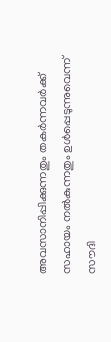അവസാനിപ്പിക്കുന്നതും തകർന്നവർക്ക് സഹായം നൽകുന്നതും ഉൾപ്പെടുന്നുവെന്ന് സൗദി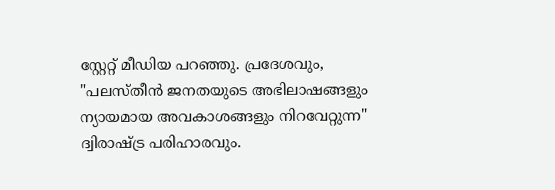സ്റ്റേറ്റ് മീഡിയ പറഞ്ഞു. പ്രദേശവും, "പലസ്തീൻ ജനതയുടെ അഭിലാഷങ്ങളും ന്യായമായ അവകാശങ്ങളും നിറവേറ്റുന്ന" ദ്വിരാഷ്ട്ര പരിഹാരവും.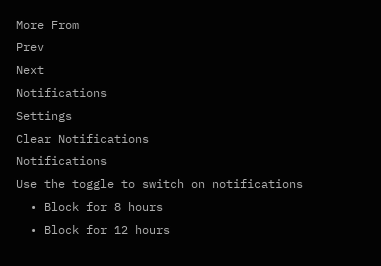More From
Prev
Next
Notifications
Settings
Clear Notifications
Notifications
Use the toggle to switch on notifications
  • Block for 8 hours
  • Block for 12 hours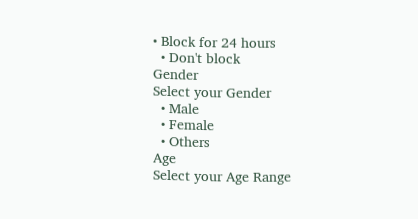• Block for 24 hours
  • Don't block
Gender
Select your Gender
  • Male
  • Female
  • Others
Age
Select your Age Range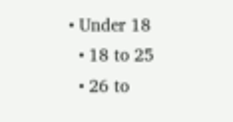• Under 18
  • 18 to 25
  • 26 to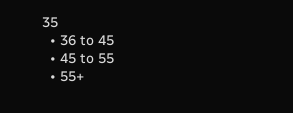35
  • 36 to 45
  • 45 to 55
  • 55+